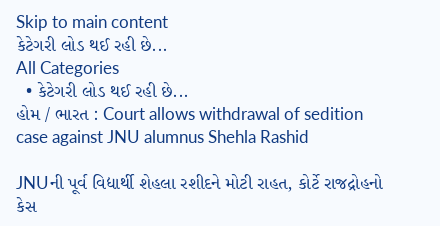Skip to main content
કેટેગરી લોડ થઈ રહી છે...
All Categories
  • કેટેગરી લોડ થઈ રહી છે...
હોમ / ભારત : Court allows withdrawal of sedition case against JNU alumnus Shehla Rashid

JNUની પૂર્વ વિદ્યાર્થી શેહલા રશીદને મોટી રાહત, કોર્ટે રાજદ્રોહનો કેસ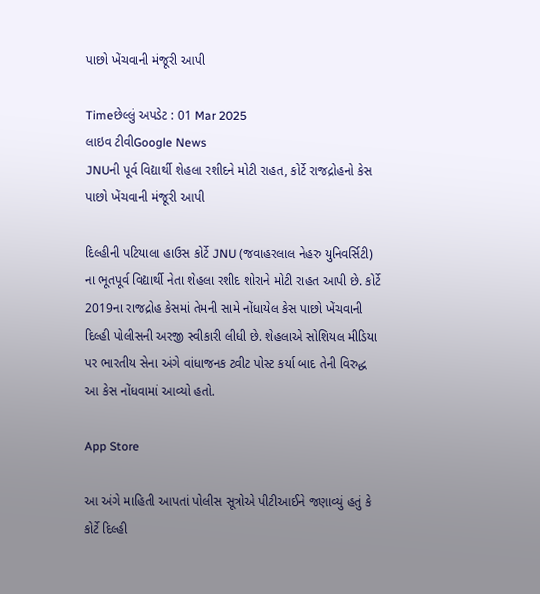પાછો ખેંચવાની મંજૂરી આપી

Timeછેલ્લું અપડેટ : 01 Mar 2025
લાઇવ ટીવીGoogle News
JNUની પૂર્વ વિદ્યાર્થી શેહલા રશીદને મોટી રાહત, કોર્ટે રાજદ્રોહનો કેસ પાછો ખેંચવાની મંજૂરી આપી

દિલ્હીની પટિયાલા હાઉસ કોર્ટે JNU (જવાહરલાલ નેહરુ યુનિવર્સિટી) ના ભૂતપૂર્વ વિદ્યાર્થી નેતા શેહલા રશીદ શોરાને મોટી રાહત આપી છે. કોર્ટે 2019ના રાજદ્રોહ કેસમાં તેમની સામે નોંધાયેલ કેસ પાછો ખેંચવાની દિલ્હી પોલીસની અરજી સ્વીકારી લીધી છે. શેહલાએ સોશિયલ મીડિયા પર ભારતીય સેના અંગે વાંધાજનક ટ્વીટ પોસ્ટ કર્યા બાદ તેની વિરુદ્ધ આ કેસ નોંધવામાં આવ્યો હતો.

App Store

આ અંગે માહિતી આપતાં પોલીસ સૂત્રોએ પીટીઆઈને જણાવ્યું હતું કે કોર્ટે દિલ્હી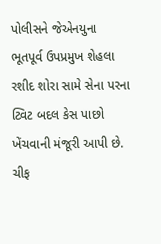પોલીસને જેએનયુના ભૂતપૂર્વ ઉપપ્રમુખ શેહલા રશીદ શોરા સામે સેના પરના ટ્વિટ બદલ કેસ પાછો ખેંચવાની મંજૂરી આપી છે. ચીફ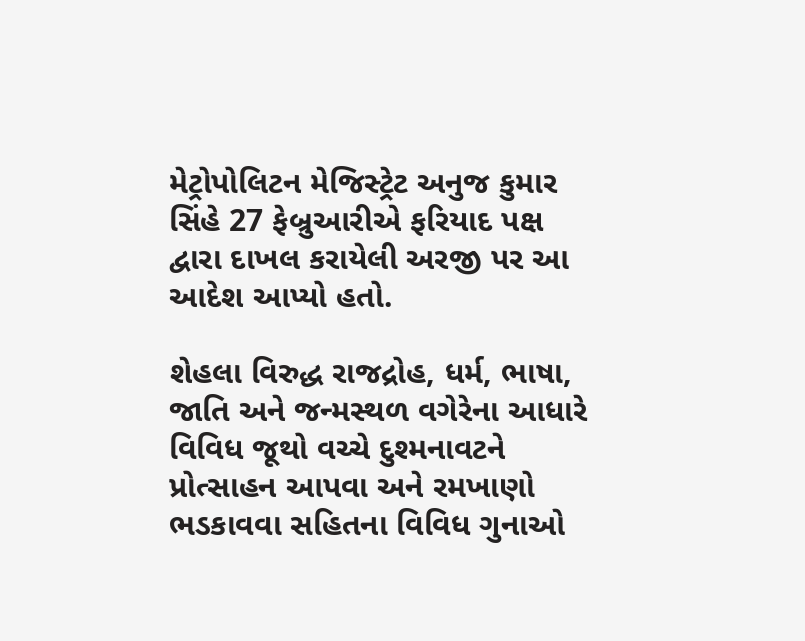મેટ્રોપોલિટન મેજિસ્ટ્રેટ અનુજ કુમાર સિંહે 27 ફેબ્રુઆરીએ ફરિયાદ પક્ષ દ્વારા દાખલ કરાયેલી અરજી પર આ આદેશ આપ્યો હતો.

શેહલા વિરુદ્ધ રાજદ્રોહ, ધર્મ, ભાષા, જાતિ અને જન્મસ્થળ વગેરેના આધારે વિવિધ જૂથો વચ્ચે દુશ્મનાવટને પ્રોત્સાહન આપવા અને રમખાણો ભડકાવવા સહિતના વિવિધ ગુનાઓ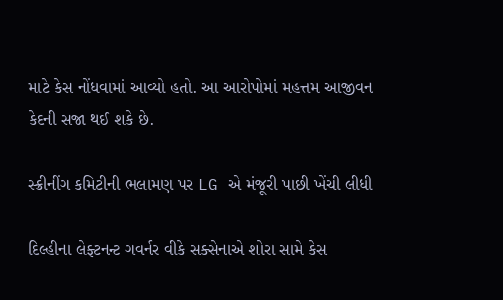માટે કેસ નોંધવામાં આવ્યો હતો. આ આરોપોમાં મહત્તમ આજીવન કેદની સજા થઈ શકે છે.

સ્ક્રીનીંગ કમિટીની ભલામણ પર LG એ મંજૂરી પાછી ખેંચી લીધી

દિલ્હીના લેફ્ટનન્ટ ગવર્નર વીકે સક્સેનાએ શોરા સામે કેસ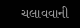ચલાવવાની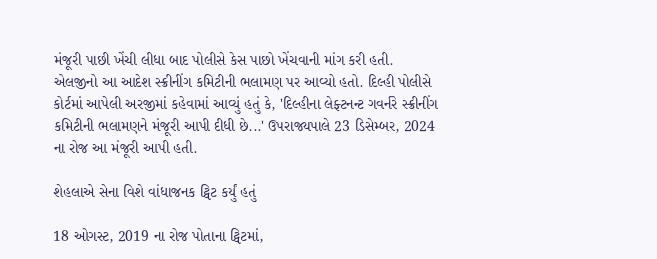મંજૂરી પાછી ખેંચી લીધા બાદ પોલીસે કેસ પાછો ખેંચવાની માંગ કરી હતી. એલજીનો આ આદેશ સ્ક્રીનીંગ કમિટીની ભલામણ પર આવ્યો હતો. દિલ્હી પોલીસે કોર્ટમાં આપેલી અરજીમાં કહેવામાં આવ્યું હતું કે, 'દિલ્હીના લેફ્ટનન્ટ ગવર્નરે સ્ક્રીનીંગ કમિટીની ભલામણને મંજૂરી આપી દીધી છે...' ઉપરાજ્યપાલે 23 ડિસેમ્બર, 2024 ના રોજ આ મંજૂરી આપી હતી.

શેહલાએ સેના વિશે વાંધાજનક ટ્વિટ કર્યું હતું

18 ઓગસ્ટ, 2019 ના રોજ પોતાના ટ્વિટમાં,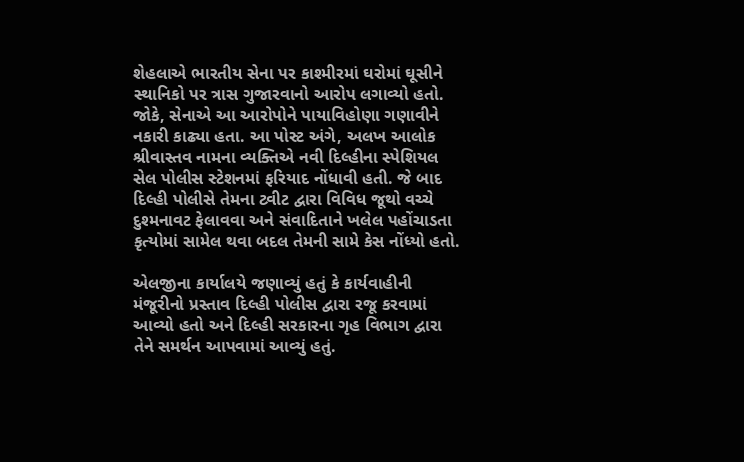શેહલાએ ભારતીય સેના પર કાશ્મીરમાં ઘરોમાં ઘૂસીને સ્થાનિકો પર ત્રાસ ગુજારવાનો આરોપ લગાવ્યો હતો. જોકે, સેનાએ આ આરોપોને પાયાવિહોણા ગણાવીને નકારી કાઢ્યા હતા. આ પોસ્ટ અંગે, અલખ આલોક શ્રીવાસ્તવ નામના વ્યક્તિએ નવી દિલ્હીના સ્પેશિયલ સેલ પોલીસ સ્ટેશનમાં ફરિયાદ નોંધાવી હતી. જે બાદ દિલ્હી પોલીસે તેમના ટ્વીટ દ્વારા વિવિધ જૂથો વચ્ચે દુશ્મનાવટ ફેલાવવા અને સંવાદિતાને ખલેલ પહોંચાડતા કૃત્યોમાં સામેલ થવા બદલ તેમની સામે કેસ નોંધ્યો હતો.

એલજીના કાર્યાલયે જણાવ્યું હતું કે કાર્યવાહીની મંજૂરીનો પ્રસ્તાવ દિલ્હી પોલીસ દ્વારા રજૂ કરવામાં આવ્યો હતો અને દિલ્હી સરકારના ગૃહ વિભાગ દ્વારા તેને સમર્થન આપવામાં આવ્યું હતું.